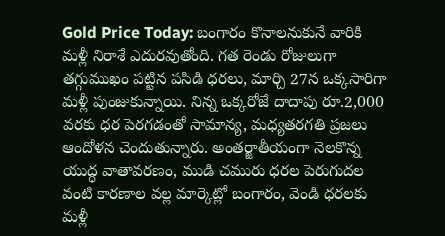Gold Price Today: బంగారం కొనాలనుకునే వారికి మళ్లీ నిరాశే ఎదురవుతోంది. గత రెండు రోజులుగా తగ్గుముఖం పట్టిన పసిడి ధరలు, మార్చి 27న ఒక్కసారిగా మళ్లీ పుంజుకున్నాయి. నిన్న ఒక్కరోజే దాదాపు రూ.2,000 వరకు ధర పెరగడంతో సామాన్య, మధ్యతరగతి ప్రజలు ఆందోళన చెందుతున్నారు. అంతర్జాతీయంగా నెలకొన్న యుద్ధ వాతావరణం, ముడి చమురు ధరల పెరుగుదల వంటి కారణాల వల్ల మార్కెట్లో బంగారం, వెండి ధరలకు మళ్లీ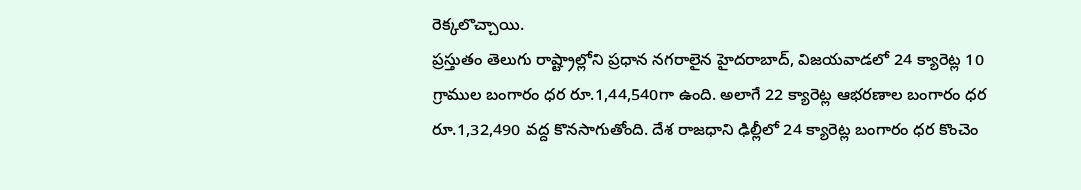రెక్కలొచ్చాయి.
ప్రస్తుతం తెలుగు రాష్ట్రాల్లోని ప్రధాన నగరాలైన హైదరాబాద్, విజయవాడలో 24 క్యారెట్ల 10 గ్రాముల బంగారం ధర రూ.1,44,540గా ఉంది. అలాగే 22 క్యారెట్ల ఆభరణాల బంగారం ధర రూ.1,32,490 వద్ద కొనసాగుతోంది. దేశ రాజధాని ఢిల్లీలో 24 క్యారెట్ల బంగారం ధర కొంచెం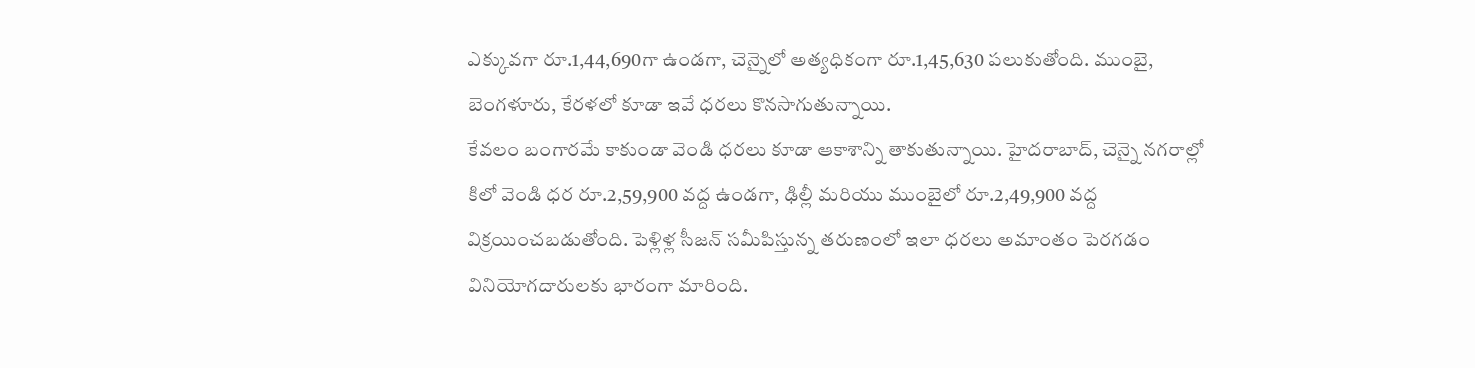ఎక్కువగా రూ.1,44,690గా ఉండగా, చెన్నైలో అత్యధికంగా రూ.1,45,630 పలుకుతోంది. ముంబై, బెంగళూరు, కేరళలో కూడా ఇవే ధరలు కొనసాగుతున్నాయి.
కేవలం బంగారమే కాకుండా వెండి ధరలు కూడా ఆకాశాన్ని తాకుతున్నాయి. హైదరాబాద్, చెన్నై నగరాల్లో కిలో వెండి ధర రూ.2,59,900 వద్ద ఉండగా, ఢిల్లీ మరియు ముంబైలో రూ.2,49,900 వద్ద విక్రయించబడుతోంది. పెళ్లిళ్ల సీజన్ సమీపిస్తున్న తరుణంలో ఇలా ధరలు అమాంతం పెరగడం వినియోగదారులకు భారంగా మారింది.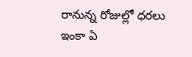రానున్న రోజుల్లో ధరలు ఇంకా ఏ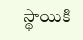స్థాయికి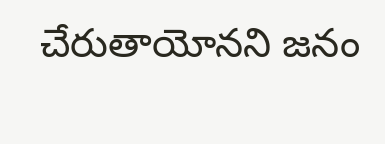చేరుతాయోనని జనం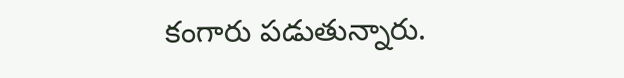కంగారు పడుతున్నారు.